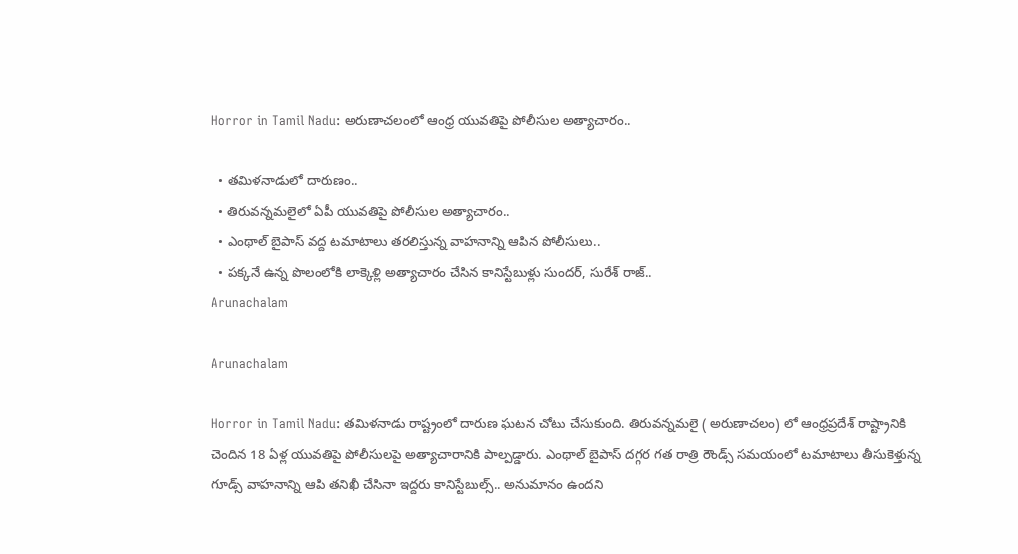Horror in Tamil Nadu: అరుణాచలంలో ఆంధ్ర యువతిపై పోలీసుల అత్యాచారం..

  • తమిళనాడులో దారుణం..
  • తిరువన్నమలైలో ఏపీ యువతిపై పోలీసుల అత్యాచారం..
  • ఎంథాల్ బైపాస్ వద్ద టమాటాలు తరలిస్తున్న వాహనాన్ని ఆపిన పోలీసులు..
  • పక్కనే ఉన్న పొలంలోకి లాక్కెళ్లి అత్యాచారం చేసిన కానిస్టేబుళ్లు సుందర్, సురేశ్ రాజ్..
Arunachalam

Arunachalam

Horror in Tamil Nadu: తమిళనాడు రాష్ట్రంలో దారుణ ఘటన చోటు చేసుకుంది. తిరువన్నమలై ( అరుణాచలం) లో ఆంధ్రప్రదేశ్ రాష్ట్రానికి చెందిన 18 ఏళ్ల యువతిపై పోలీసులపై అత్యాచారానికి పాల్పడ్డారు. ఎంథాల్ బైపాస్ దగ్గర గత రాత్రి రౌండ్స్ సమయంలో టమాటాలు తీసుకెళ్తున్న గూడ్స్ వాహనాన్ని ఆపి తనిఖీ చేసినా ఇద్దరు కానిస్టేబుల్స్.. అనుమానం ఉందని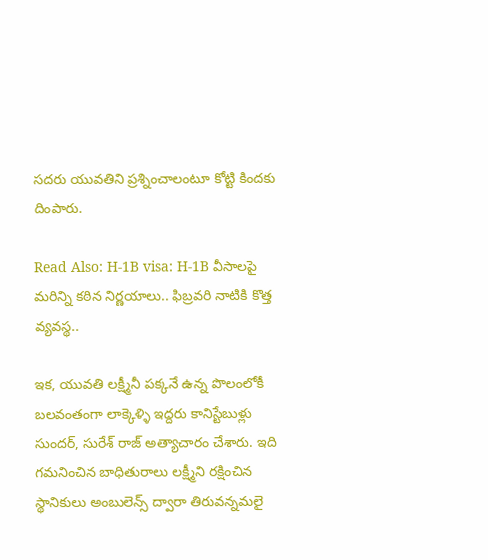సదరు యువతిని ప్రశ్నించాలంటూ కోట్టి కిందకు దింపారు.

Read Also: H-1B visa: H-1B వీసాలపై మరిన్ని కఠిన నిర్ణయాలు.. ఫిబ్రవరి నాటికి కొత్త వ్యవస్థ..

ఇక, యువతి లక్ష్మీనీ పక్కనే ఉన్న పొలంలోకీ బలవంతంగా లాక్కెళ్ళి ఇద్దరు కానిస్టేబుళ్లు సుందర్, సురేశ్ రాజ్ అత్యాచారం చేశారు. ఇది గమనించిన బాధితురాలు లక్ష్మీని రక్షించిన స్థానికులు అంబులెన్స్ ద్వారా తిరువన్నమలై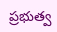ప్రభుత్వ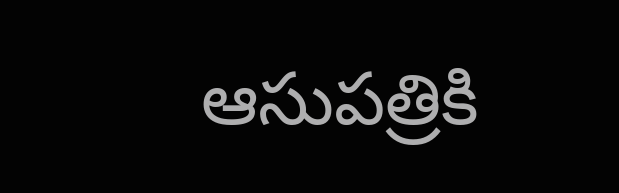ఆసుపత్రికి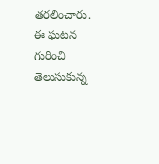తరలించారు. ఈ ఘటన గురించి తెలుసుకున్న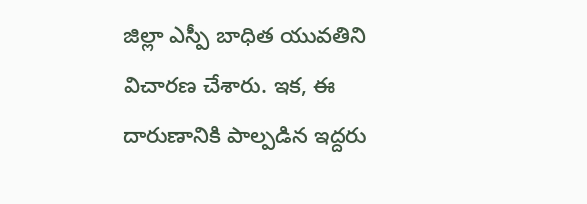జిల్లా ఎస్పీ బాధిత యువతిని విచారణ చేశారు. ఇక, ఈ దారుణానికి పాల్పడిన ఇద్దరు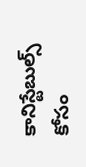కానిస్టేబుల్స్ కోసం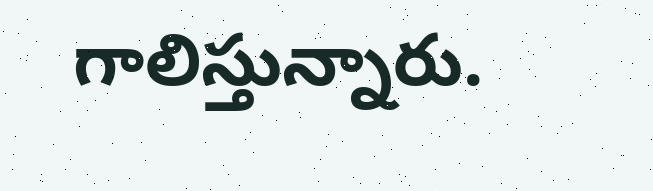గాలిస్తున్నారు.